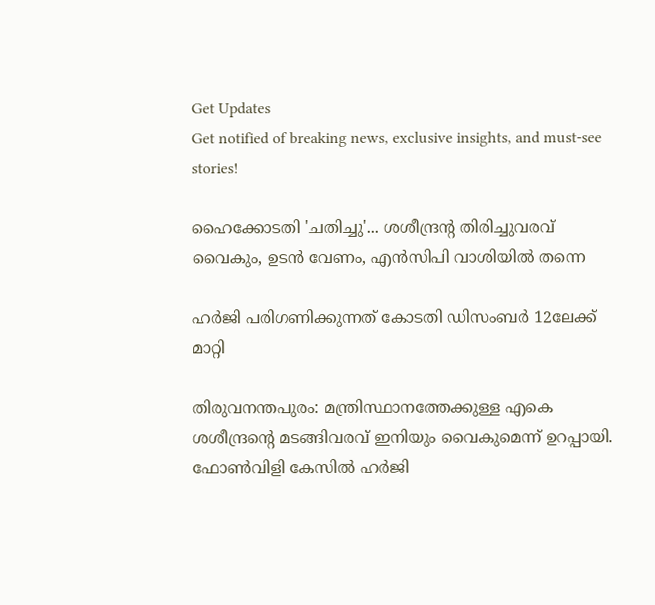Get Updates
Get notified of breaking news, exclusive insights, and must-see stories!

ഹൈക്കോടതി 'ചതിച്ചു'... ശശീന്ദ്രന്റ തിരിച്ചുവരവ് വൈകും, ഉടന്‍ വേണം, എന്‍സിപി വാശിയില്‍ തന്നെ

ഹര്‍ജി പരിഗണിക്കുന്നത് കോടതി ഡിസംബര്‍ 12ലേക്ക് മാറ്റി

തിരുവനന്തപുരം: മന്ത്രിസ്ഥാനത്തേക്കുള്ള എകെ ശശീന്ദ്രന്റെ മടങ്ങിവരവ് ഇനിയും വൈകുമെന്ന് ഉറപ്പായി. ഫോണ്‍വിളി കേസില്‍ ഹര്‍ജി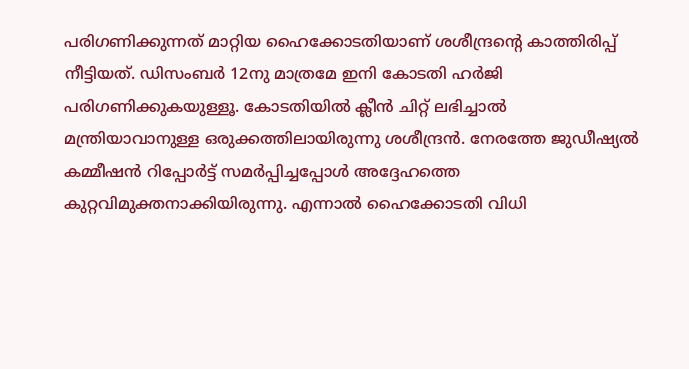പരിഗണിക്കുന്നത് മാറ്റിയ ഹൈക്കോടതിയാണ് ശശീന്ദ്രന്റെ കാത്തിരിപ്പ് നീട്ടിയത്. ഡിസംബര്‍ 12നു മാത്രമേ ഇനി കോടതി ഹര്‍ജി പരിഗണിക്കുകയുള്ളൂ. കോടതിയില്‍ ക്ലീന്‍ ചിറ്റ് ലഭിച്ചാല്‍ മന്ത്രിയാവാനുള്ള ഒരുക്കത്തിലായിരുന്നു ശശീന്ദ്രന്‍. നേരത്തേ ജുഡീഷ്യല്‍ കമ്മീഷന്‍ റിപ്പോര്‍ട്ട് സമര്‍പ്പിച്ചപ്പോള്‍ അദ്ദേഹത്തെ കുറ്റവിമുക്തനാക്കിയിരുന്നു. എന്നാല്‍ ഹൈക്കോടതി വിധി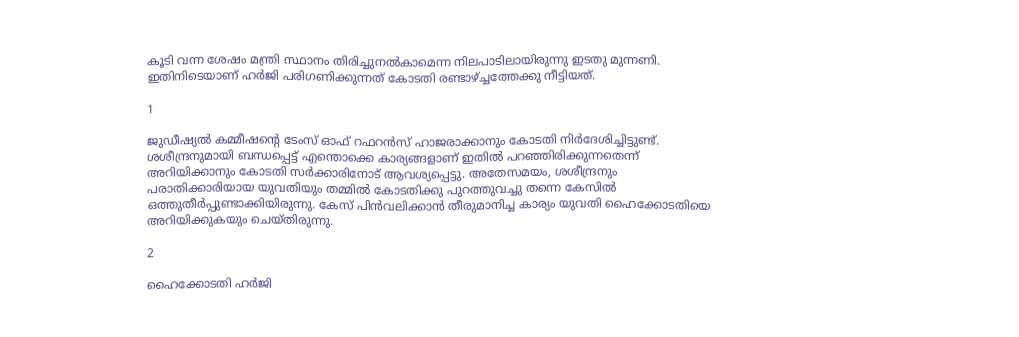കൂടി വന്ന ശേഷം മന്ത്രി സ്ഥാനം തിരിച്ചുനല്‍കാമെന്ന നിലപാടിലായിരുന്നു ഇടതു മുന്നണി. ഇതിനിടെയാണ് ഹര്‍ജി പരിഗണിക്കുന്നത് കോടതി രണ്ടാഴ്ച്ചത്തേക്കു നീട്ടിയത്.

1

ജുഡീഷ്യല്‍ കമ്മീഷന്റെ ടേംസ് ഓഫ് റഫറന്‍സ് ഹാജരാക്കാനും കോടതി നിര്‍ദേശിച്ചിട്ടുണ്ട്. ശശീന്ദ്രനുമായി ബന്ധപ്പെട്ട് എന്തൊക്കെ കാര്യങ്ങളാണ് ഇതില്‍ പറഞ്ഞിരിക്കുന്നതെന്ന് അറിയിക്കാനും കോടതി സര്‍ക്കാരിനോട് ആവശ്യപ്പെട്ടു. അതേസമയം, ശശീന്ദ്രനും പരാതിക്കാരിയായ യുവതിയും തമ്മില്‍ കോടതിക്കു പുറത്തുവച്ചു തന്നെ കേസില്‍ ഒത്തുതീര്‍പ്പുണ്ടാക്കിയിരുന്നു. കേസ് പിന്‍വലിക്കാന്‍ തീരുമാനിച്ച കാര്യം യുവതി ഹൈക്കോടതിയെ അറിയിക്കുകയും ചെയ്തിരുന്നു.

2

ഹൈക്കോടതി ഹര്‍ജി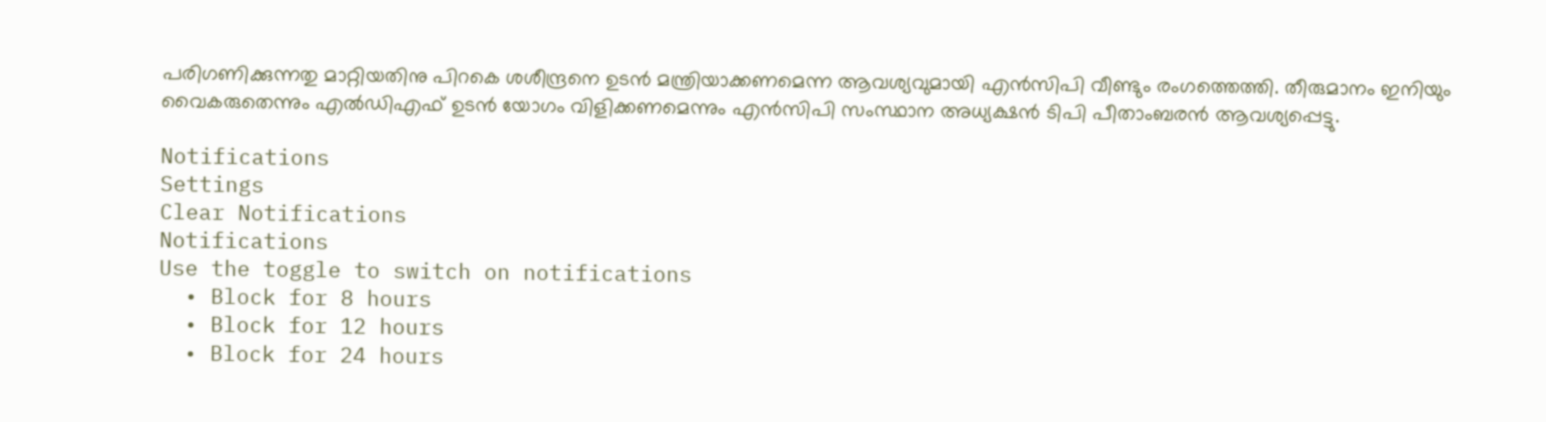പരിഗണിക്കുന്നതു മാറ്റിയതിനു പിറകെ ശശീന്ദ്രനെ ഉടന്‍ മന്ത്രിയാക്കണമെന്ന ആവശ്യവുമായി എന്‍സിപി വീണ്ടും രംഗത്തെത്തി. തീരുമാനം ഇനിയും വൈകരുതെന്നും എല്‍ഡിഎഫ് ഉടന്‍ യോഗം വിളിക്കണമെന്നും എന്‍സിപി സംസ്ഥാന അധ്യക്ഷന്‍ ടിപി പീതാംബരന്‍ ആവശ്യപ്പെട്ടു.

Notifications
Settings
Clear Notifications
Notifications
Use the toggle to switch on notifications
  • Block for 8 hours
  • Block for 12 hours
  • Block for 24 hours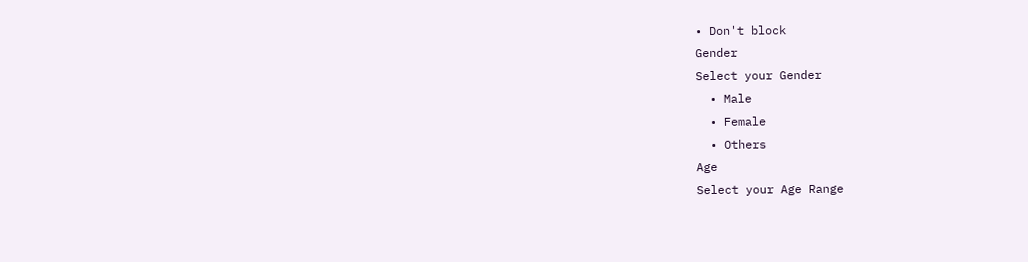• Don't block
Gender
Select your Gender
  • Male
  • Female
  • Others
Age
Select your Age Range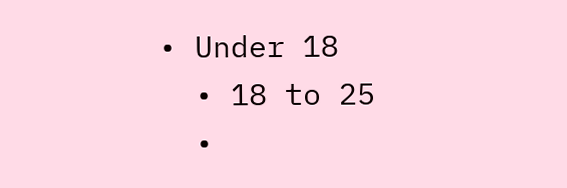• Under 18
  • 18 to 25
  •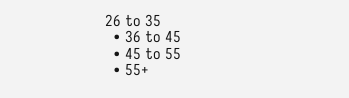26 to 35
  • 36 to 45
  • 45 to 55
  • 55+